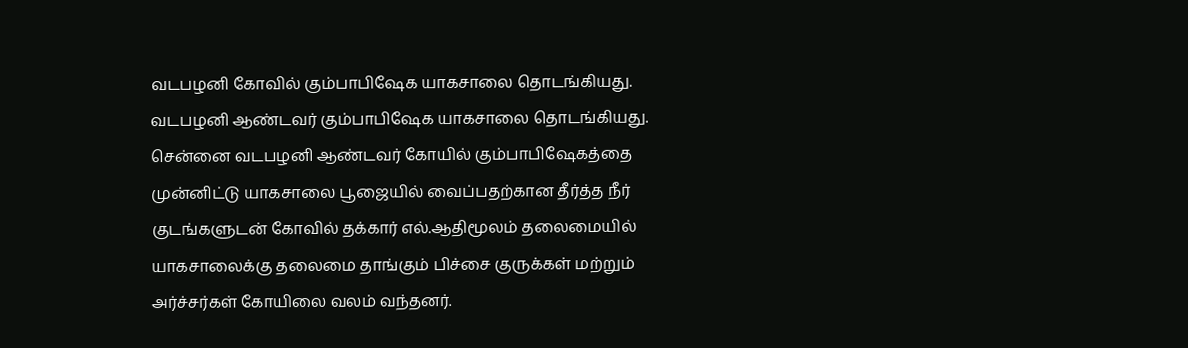வடபழனி கோவில் கும்பாபிஷேக யாகசாலை தொடங்கியது.
வடபழனி ஆண்டவர் கும்பாபிஷேக யாகசாலை தொடங்கியது.
சென்னை வடபழனி ஆண்டவர் கோயில் கும்பாபிஷேகத்தை முன்னிட்டு யாகசாலை பூஜையில் வைப்பதற்கான தீர்த்த நீர் குடங்களுடன் கோவில் தக்கார் எல்.ஆதிமூலம் தலைமையில் யாகசாலைக்கு தலைமை தாங்கும் பிச்சை குருக்கள் மற்றும் அர்ச்சர்கள் கோயிலை வலம் வந்தனர்.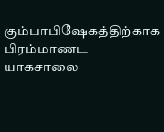கும்பாபிஷேகத்திற்காக பிரம்மாணட யாகசாலை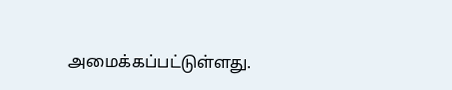அமைக்கப்பட்டுள்ளது.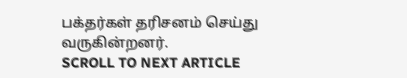பக்தர்கள் தரிசனம் செய்து வருகின்றனர்.
SCROLL TO NEXT ARTICLE